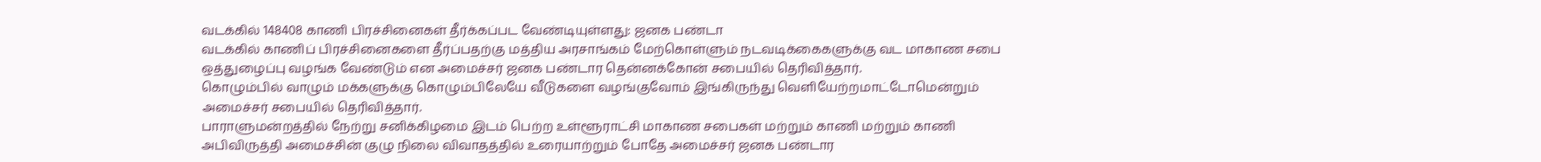வடக்கில் 148408 காணி பிரச்சினைகள் தீர்க்கப்பட வேண்டியுள்ளது: ஜனக பண்டா
வடக்கில் காணிப் பிரச்சினைகளை தீர்ப்பதற்கு மத்திய அரசாங்கம் மேற்கொள்ளும் நடவடிக்கைகளுக்கு வட மாகாண சபை ஒத்துழைப்பு வழங்க வேண்டும் என அமைச்சர் ஜனக பண்டார தென்னக்கோன் சபையில் தெரிவித்தார்.
கொழும்பில் வாழும் மக்களுக்கு கொழும்பிலேயே வீடுகளை வழங்குவோம் இங்கிருந்து வெளியேற்றமாட்டோமென்றும் அமைச்சர் சபையில் தெரிவித்தார்.
பாராளுமன்றத்தில் நேற்று சனிக்கிழமை இடம் பெற்ற உள்ளூராட்சி மாகாண சபைகள் மற்றும் காணி மற்றும் காணி அபிவிருத்தி அமைச்சின் குழு நிலை விவாதத்தில் உரையாற்றும் போதே அமைச்சர் ஜனக பண்டார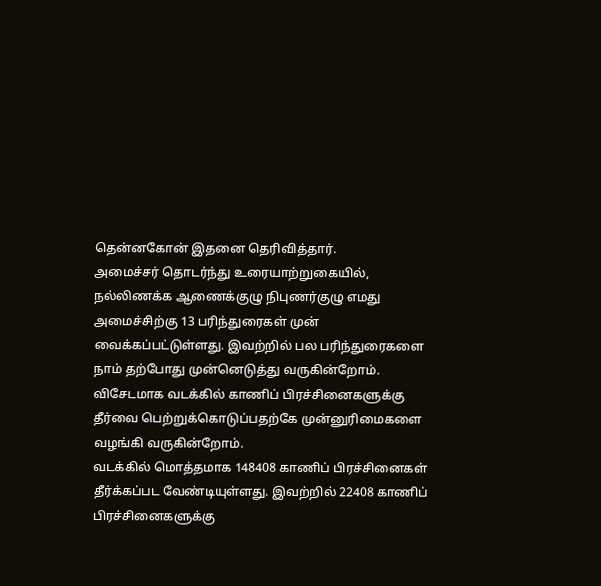தென்னகோன் இதனை தெரிவித்தார்.
அமைச்சர் தொடர்ந்து உரையாற்றுகையில்,
நல்லிணக்க ஆணைக்குழு நிபுணர்குழு எமது அமைச்சிற்கு 13 பரிந்துரைகள் முன் வைக்கப்பட்டுள்ளது. இவற்றில் பல பரிந்துரைகளை நாம் தற்போது முன்னெடுத்து வருகின்றோம்.
விசேடமாக வடக்கில் காணிப் பிரச்சினைகளுக்கு தீர்வை பெற்றுக்கொடுப்பதற்கே முன்னுரிமைகளை வழங்கி வருகின்றோம்.
வடக்கில் மொத்தமாக 148408 காணிப் பிரச்சினைகள் தீர்க்கப்பட வேண்டியுள்ளது. இவற்றில் 22408 காணிப் பிரச்சினைகளுக்கு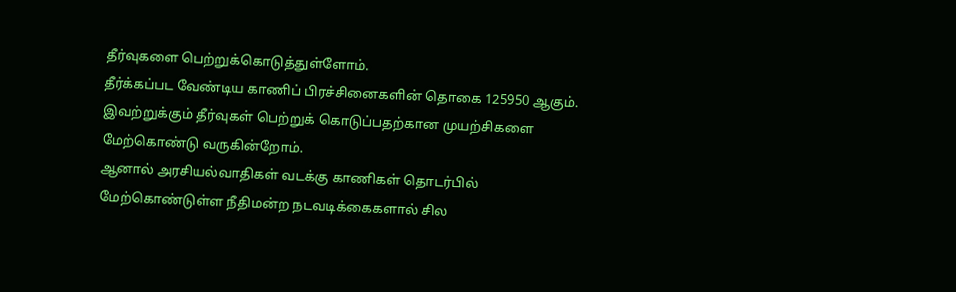தீர்வுகளை பெற்றுக்கொடுத்துள்ளோம்.
தீர்க்கப்பட வேண்டிய காணிப் பிரச்சினைகளின் தொகை 125950 ஆகும். இவற்றுக்கும் தீர்வுகள் பெற்றுக் கொடுப்பதற்கான முயற்சிகளை மேற்கொண்டு வருகின்றோம்.
ஆனால் அரசியல்வாதிகள் வடக்கு காணிகள் தொடர்பில் மேற்கொண்டுள்ள நீதிமன்ற நடவடிக்கைகளால் சில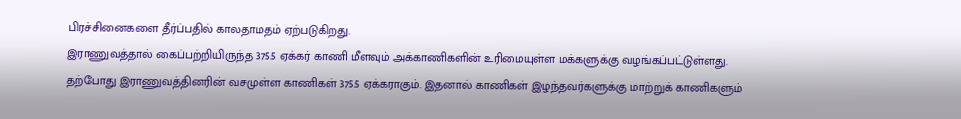பிரச்சினைகளை தீர்ப்பதில் காலதாமதம் ஏற்படுகிறது.
இராணுவத்தால் கைப்பற்றியிருந்த 375.5 ஏக்கர் காணி மீளவும் அக்காணிகளின் உரிமையுள்ள மக்களுக்கு வழங்கப்பட்டுள்ளது.
தற்போது இராணுவத்தினரின் வசமுள்ள காணிகள் 375.5 ஏக்கராகும். இதனால் காணிகள் இழந்தவர்களுக்கு மாற்றுக் காணிகளும்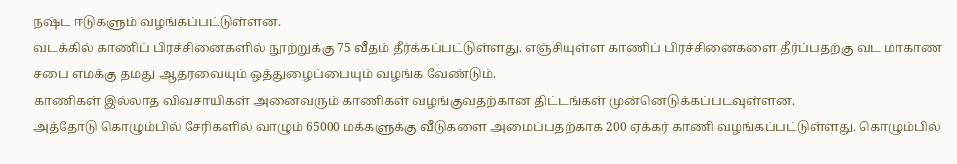நஷ்ட ஈடுகளும் வழங்கப்பட்டுள்ளன.
வடக்கில் காணிப் பிரச்சினைகளில் நூற்றுக்கு 75 வீதம் தீர்க்கப்பட்டுள்ளது. எஞ்சியுள்ள காணிப் பிரச்சினைகளை தீர்ப்பதற்கு வட மாகாண சபை எமக்கு தமது ஆதரவையும் ஒத்துழைப்பையும் வழங்க வேண்டும்.
காணிகள் இல்லாத விவசாயிகள் அனைவரும் காணிகள் வழங்குவதற்கான திட்டங்கள் முன்னெடுக்கப்படவுள்ளன.
அத்தோடு கொழும்பில் சேரிகளில் வாழும் 65000 மக்களுக்கு வீடுகளை அமைப்பதற்காக 200 ஏக்கர் காணி வழங்கப்பட்டுள்ளது. கொழும்பில்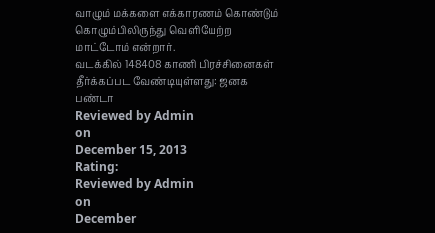வாழும் மக்களை எக்காரணம் கொண்டும் கொழும்பிலிருந்து வெளியேற்ற மாட்டோம் என்றார்.
வடக்கில் 148408 காணி பிரச்சினைகள் தீர்க்கப்பட வேண்டியுள்ளது: ஜனக பண்டா
Reviewed by Admin
on
December 15, 2013
Rating:
Reviewed by Admin
on
December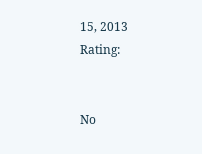15, 2013
Rating:


No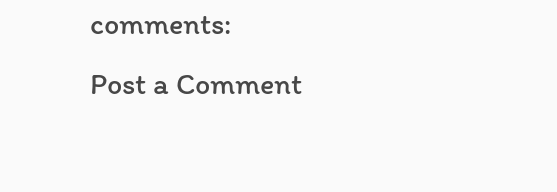comments:
Post a Comment